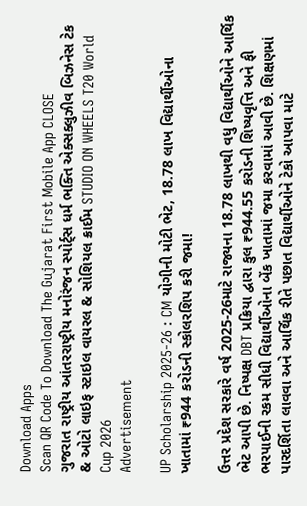Download Apps
Scan QR Code To Download The Gujarat First Mobile App CLOSE
ગુજરાત રાષ્ટ્રીય આંતરરાષ્ટ્રીય મનોરંજન સ્પોર્ટ્સ ધર્મ ભક્તિ એક્સક્લુઝીવ બિઝનેસ ટેક & ઓટો લાઇફ સ્ટાઇલ વાયરલ & સોશિયલ ક્રાઈમ STUDIO ON WHEELS T20 World Cup 2026
Advertisement

UP Scholarship 2025-26 : CM યોગીની મોટી ભેટ, 18.78 લાખ વિદ્યાર્થીઓના ખાતામાં ₹944 કરોડની સ્કોલરશિપ કરી જમા!

ઉત્તર પ્રદેશ સરકારે વર્ષ 2025-26માટે રાજ્યના 18.78 લાખથી વધુ વિદ્યાર્થીઓને આર્થિક ભેટ આપી છે. નિષ્પક્ષ DBT પ્રક્રિયા દ્વારા કુલ ₹944.55 કરોડની શિષ્યવૃત્તિ અને ફી ભરપાઈની રકમ સીધી વિદ્યાર્થીઓના બેંક ખાતામાં જમા કરવામાં આવી છે. શિક્ષણમાં પારદર્શિતા લાવવા અને આર્થિક રીતે પછાત વિદ્યાર્થીઓને ટેકો આપવા માટે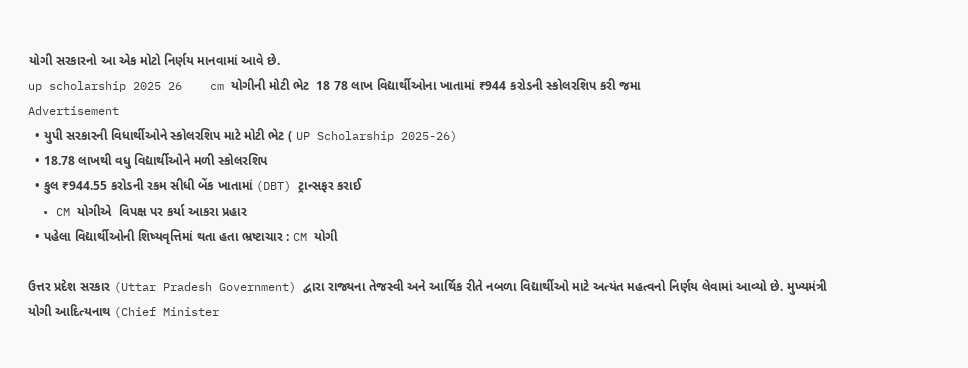યોગી સરકારનો આ એક મોટો નિર્ણય માનવામાં આવે છે.
up scholarship 2025 26    cm યોગીની મોટી ભેટ  18 78 લાખ વિદ્યાર્થીઓના ખાતામાં ₹944 કરોડની સ્કોલરશિપ કરી જમા
Advertisement
  • યુપી સરકારની વિધાર્થીઓને સ્કોલરશિપ માટે મોટી ભેટ ( UP Scholarship 2025-26)
  • 18.78 લાખથી વધુ વિદ્યાર્થીઓને મળી સ્કોલરશિપ
  • કુલ ₹944.55 કરોડની રકમ સીધી બેંક ખાતામાં (DBT) ટ્રાન્સફર કરાઈ
  • CM યોગીએ  વિપક્ષ પર કર્યા આકરા પ્રહાર
  • પહેલા વિદ્યાર્થીઓની શિષ્યવૃત્તિમાં થતા હતા ભ્રષ્ટાચાર : CM યોગી

ઉત્તર પ્રદેશ સરકાર (Uttar Pradesh Government) દ્વારા રાજ્યના તેજસ્વી અને આર્થિક રીતે નબળા વિદ્યાર્થીઓ માટે અત્યંત મહત્વનો નિર્ણય લેવામાં આવ્યો છે. મુખ્યમંત્રી યોગી આદિત્યનાથ (Chief Minister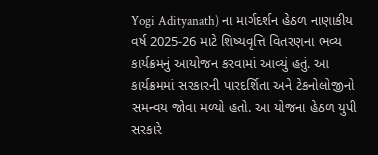Yogi Adityanath) ના માર્ગદર્શન હેઠળ નાણાકીય વર્ષ 2025-26 માટે શિષ્યવૃત્તિ વિતરણના ભવ્ય કાર્યક્રમનું આયોજન કરવામાં આવ્યું હતું. આ કાર્યક્રમમાં સરકારની પારદર્શિતા અને ટેકનોલોજીનો સમન્વય જોવા મળ્યો હતો. આ યોજના હેઠળ યુપી સરકારે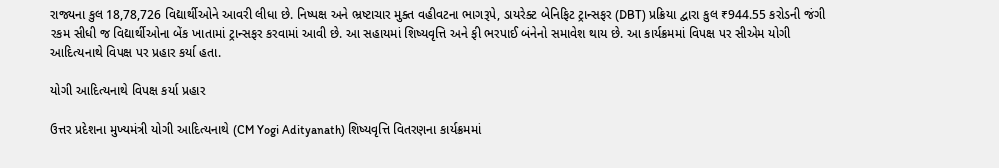રાજ્યના કુલ 18,78,726 વિદ્યાર્થીઓને આવરી લીધા છે. નિષ્પક્ષ અને ભ્રષ્ટાચાર મુક્ત વહીવટના ભાગરૂપે, ડાયરેક્ટ બેનિફિટ ટ્રાન્સફર (DBT) પ્રક્રિયા દ્વારા કુલ ₹944.55 કરોડની જંગી રકમ સીધી જ વિદ્યાર્થીઓના બેંક ખાતામાં ટ્રાન્સફર કરવામાં આવી છે. આ સહાયમાં શિષ્યવૃત્તિ અને ફી ભરપાઈ બંનેનો સમાવેશ થાય છે. આ કાર્યક્રમમાં વિપક્ષ પર સીએમ યોગી આદિત્યનાથે વિપક્ષ પર પ્રહાર કર્યા હતા.

યોગી આદિત્યનાથે વિપક્ષ કર્યા પ્રહાર

ઉત્તર પ્રદેશના મુખ્યમંત્રી યોગી આદિત્યનાથે (CM Yogi Adityanath) શિષ્યવૃત્તિ વિતરણના કાર્યક્રમમાં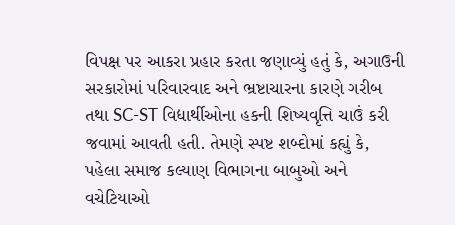વિપક્ષ પર આકરા પ્રહાર કરતા જણાવ્યું હતું કે, અગાઉની સરકારોમાં પરિવારવાદ અને ભ્રષ્ટાચારના કારણે ગરીબ તથા SC-ST વિદ્યાર્થીઓના હકની શિષ્યવૃત્તિ ચાઉં કરી જવામાં આવતી હતી. તેમણે સ્પષ્ટ શબ્દોમાં કહ્યું કે, પહેલા સમાજ કલ્યાણ વિભાગના બાબુઓ અને વચેટિયાઓ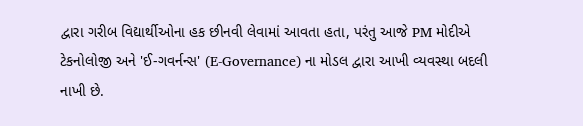દ્વારા ગરીબ વિદ્યાર્થીઓના હક છીનવી લેવામાં આવતા હતા, પરંતુ આજે PM મોદીએ ટેકનોલોજી અને 'ઈ-ગવર્નન્સ' (E-Governance) ના મોડલ દ્વારા આખી વ્યવસ્થા બદલી નાખી છે.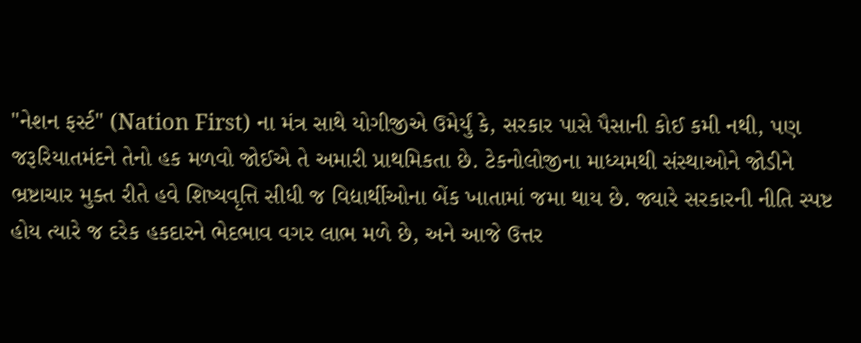"નેશન ફર્સ્ટ" (Nation First) ના મંત્ર સાથે યોગીજીએ ઉમેર્યું કે, સરકાર પાસે પૈસાની કોઈ કમી નથી, પણ જરૂરિયાતમંદને તેનો હક મળવો જોઈએ તે અમારી પ્રાથમિકતા છે. ટેકનોલોજીના માધ્યમથી સંસ્થાઓને જોડીને ભ્રષ્ટાચાર મુક્ત રીતે હવે શિષ્યવૃત્તિ સીધી જ વિદ્યાર્થીઓના બેંક ખાતામાં જમા થાય છે. જ્યારે સરકારની નીતિ સ્પષ્ટ હોય ત્યારે જ દરેક હકદારને ભેદભાવ વગર લાભ મળે છે, અને આજે ઉત્તર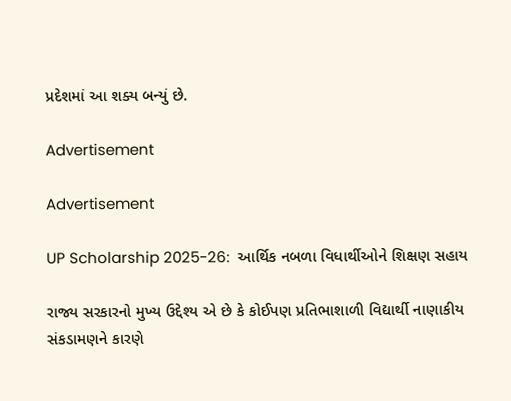પ્રદેશમાં આ શક્ય બન્યું છે.

Advertisement

Advertisement

UP Scholarship 2025-26:  આર્થિક નબળા વિધાર્થીઓને શિક્ષણ સહાય

રાજ્ય સરકારનો મુખ્ય ઉદ્દેશ્ય એ છે કે કોઈપણ પ્રતિભાશાળી વિદ્યાર્થી નાણાકીય સંકડામણને કારણે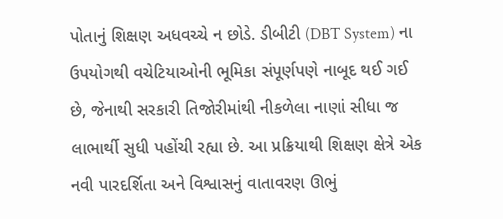પોતાનું શિક્ષણ અધવચ્ચે ન છોડે. ડીબીટી (DBT System) ના ઉપયોગથી વચેટિયાઓની ભૂમિકા સંપૂર્ણપણે નાબૂદ થઈ ગઈ છે, જેનાથી સરકારી તિજોરીમાંથી નીકળેલા નાણાં સીધા જ લાભાર્થી સુધી પહોંચી રહ્યા છે. આ પ્રક્રિયાથી શિક્ષણ ક્ષેત્રે એક નવી પારદર્શિતા અને વિશ્વાસનું વાતાવરણ ઊભું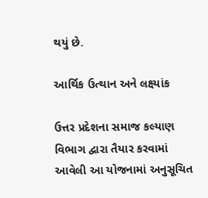થયું છે.

આર્થિક ઉત્થાન અને લક્ષ્યાંક

ઉત્તર પ્રદેશના સમાજ કલ્યાણ વિભાગ દ્વારા તૈયાર કરવામાં આવેલી આ યોજનામાં અનુસૂચિત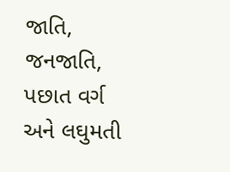જાતિ, જનજાતિ, પછાત વર્ગ અને લઘુમતી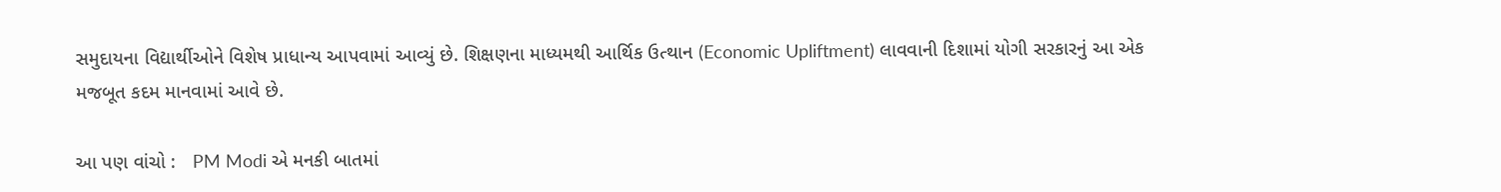સમુદાયના વિદ્યાર્થીઓને વિશેષ પ્રાધાન્ય આપવામાં આવ્યું છે. શિક્ષણના માધ્યમથી આર્થિક ઉત્થાન (Economic Upliftment) લાવવાની દિશામાં યોગી સરકારનું આ એક મજબૂત કદમ માનવામાં આવે છે.

આ પણ વાંચો :   PM Modi એ મનકી બાતમાં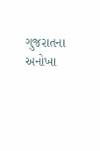ગુજરાતના અનોખા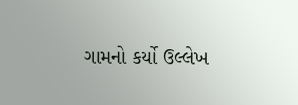ગામનો કર્યો ઉલ્લેખ